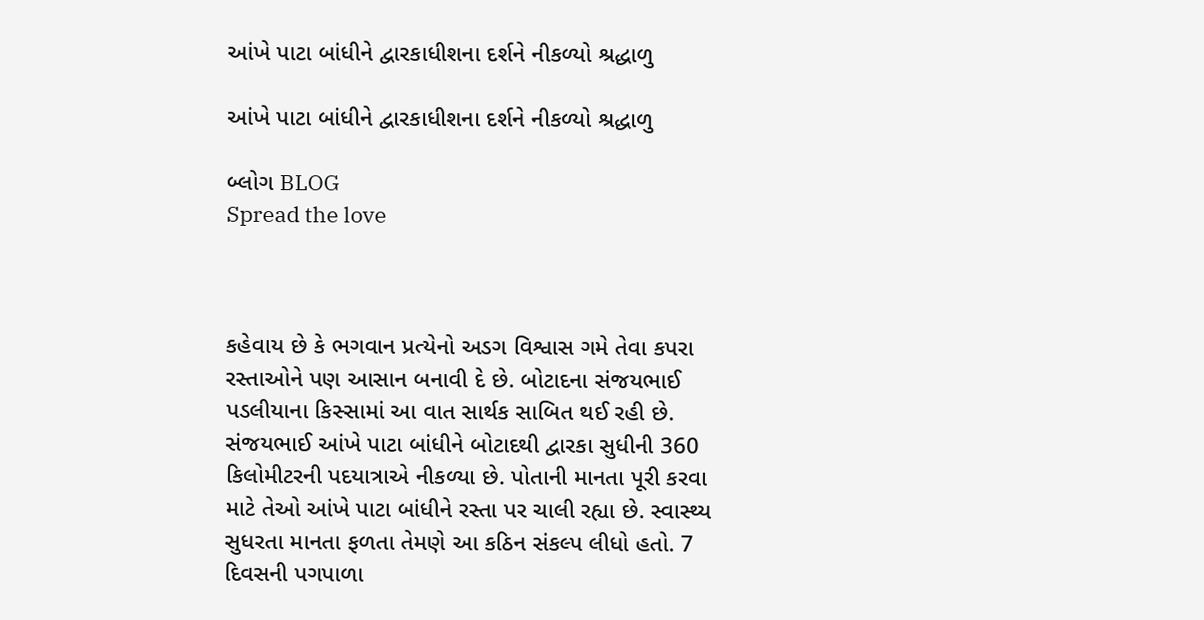આંખે પાટા બાંધીને દ્વારકાધીશના દર્શને નીકળ્યો શ્રદ્ધાળુ

આંખે પાટા બાંધીને દ્વારકાધીશના દર્શને નીકળ્યો શ્રદ્ધાળુ

બ્લોગ BLOG
Spread the love



કહેવાય છે કે ભગવાન પ્રત્યેનો અડગ વિશ્વાસ ગમે તેવા કપરા રસ્તાઓને પણ આસાન બનાવી દે છે. બોટાદના સંજયભાઈ પડલીયાના કિસ્સામાં આ વાત સાર્થક સાબિત થઈ રહી છે. સંજયભાઈ આંખે પાટા બાંધીને બોટાદથી દ્વારકા સુધીની 360 કિલોમીટરની પદયાત્રાએ નીકળ્યા છે. પોતાની માનતા પૂરી કરવા માટે તેઓ આંખે પાટા બાંધીને રસ્તા પર ચાલી રહ્યા છે. સ્વાસ્થ્ય સુધરતા માનતા ફળતા તેમણે આ કઠિન સંકલ્પ લીધો હતો. 7 દિવસની પગપાળા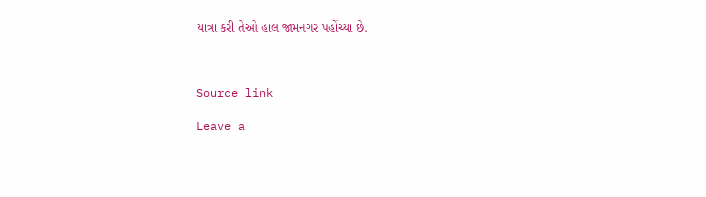યાત્રા કરી તેઓ હાલ જામનગર પહોંચ્યા છે.



Source link

Leave a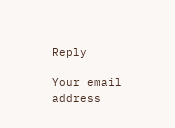Reply

Your email address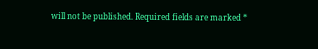will not be published. Required fields are marked *